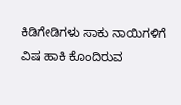ಕಿಡಿಗೇಡಿಗಳು ಸಾಕು ನಾಯಿಗಳಿಗೆ ವಿಷ ಹಾಕಿ ಕೊಂದಿರುವ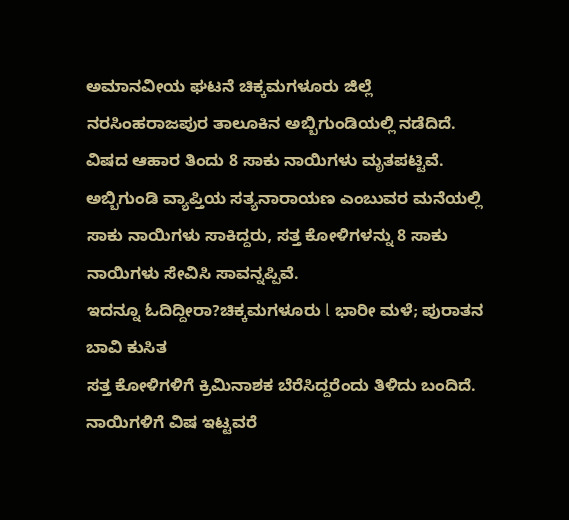ಅಮಾನವೀಯ ಘಟನೆ ಚಿಕ್ಕಮಗಳೂರು ಜಿಲ್ಲೆ ನರಸಿಂಹರಾಜಪುರ ತಾಲೂಕಿನ ಅಬ್ಬಿಗುಂಡಿಯಲ್ಲಿ ನಡೆದಿದೆ.
ವಿಷದ ಆಹಾರ ತಿಂದು 8 ಸಾಕು ನಾಯಿಗಳು ಮೃತಪಟ್ಟಿವೆ. ಅಬ್ಬಿಗುಂಡಿ ವ್ಯಾಪ್ತಿಯ ಸತ್ಯನಾರಾಯಣ ಎಂಬುವರ ಮನೆಯಲ್ಲಿ ಸಾಕು ನಾಯಿಗಳು ಸಾಕಿದ್ದರು, ಸತ್ತ ಕೋಳಿಗಳನ್ನು 8 ಸಾಕು ನಾಯಿಗಳು ಸೇವಿಸಿ ಸಾವನ್ನಪ್ಪಿವೆ.
ಇದನ್ನೂ ಓದಿದ್ದೀರಾ?ಚಿಕ್ಕಮಗಳೂರು l ಭಾರೀ ಮಳೆ; ಪುರಾತನ ಬಾವಿ ಕುಸಿತ
ಸತ್ತ ಕೋಳಿಗಳಿಗೆ ಕ್ರಿಮಿನಾಶಕ ಬೆರೆಸಿದ್ದರೆಂದು ತಿಳಿದು ಬಂದಿದೆ. ನಾಯಿಗಳಿಗೆ ವಿಷ ಇಟ್ಟವರೆ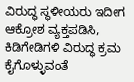ವಿರುದ್ಧ ಸ್ಥಳೀಯರು ಇದೀಗ ಆಕ್ರೋಶ ವ್ಯಕ್ತಪಡಿಸಿ, ಕಿಡಿಗೇಡಿಗಳಿ ವಿರುದ್ಧ ಕ್ರಮ ಕೈಗೊಳ್ಳುವಂತೆ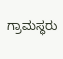ಗ್ರಾಮಸ್ಥರು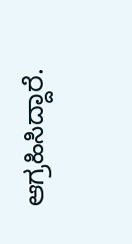ಆಗ್ರಹಿಸಿದ್ದಾರೆ.